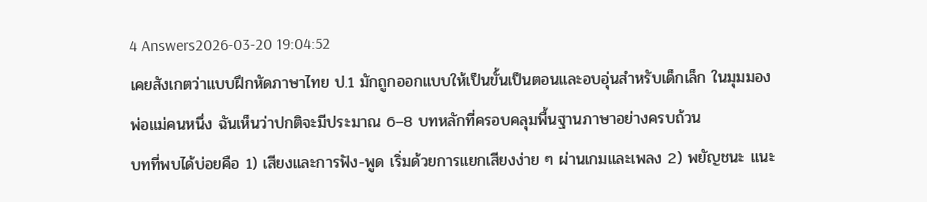4 Answers2026-03-20 19:04:52
เคยสังเกตว่าแบบฝึกหัดภาษาไทย ป.1 มักถูกออกแบบให้เป็นขั้นเป็นตอนและอบอุ่นสำหรับเด็กเล็ก ในมุมมองพ่อแม่คนหนึ่ง ฉันเห็นว่าปกติจะมีประมาณ 6–8 บทหลักที่ครอบคลุมพื้นฐานภาษาอย่างครบถ้วน
บทที่พบได้บ่อยคือ 1) เสียงและการฟัง-พูด เริ่มด้วยการแยกเสียงง่าย ๆ ผ่านเกมและเพลง 2) พยัญชนะ แนะ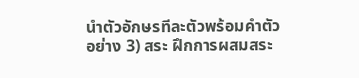นำตัวอักษรทีละตัวพร้อมคำตัวอย่าง 3) สระ ฝึกการผสมสระ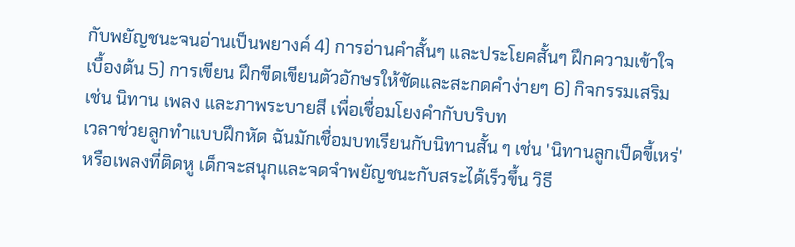กับพยัญชนะจนอ่านเป็นพยางค์ 4) การอ่านคำสั้นๆ และประโยคสั้นๆ ฝึกความเข้าใจเบื้องต้น 5) การเขียน ฝึกขีดเขียนตัวอักษรให้ชัดและสะกดคำง่ายๆ 6) กิจกรรมเสริม เช่น นิทาน เพลง และภาพระบายสี เพื่อเชื่อมโยงคำกับบริบท
เวลาช่วยลูกทำแบบฝึกหัด ฉันมักเชื่อมบทเรียนกับนิทานสั้น ๆ เช่น 'นิทานลูกเป็ดขี้เหร่' หรือเพลงที่ติดหู เด็กจะสนุกและจดจำพยัญชนะกับสระได้เร็วขึ้น วิธี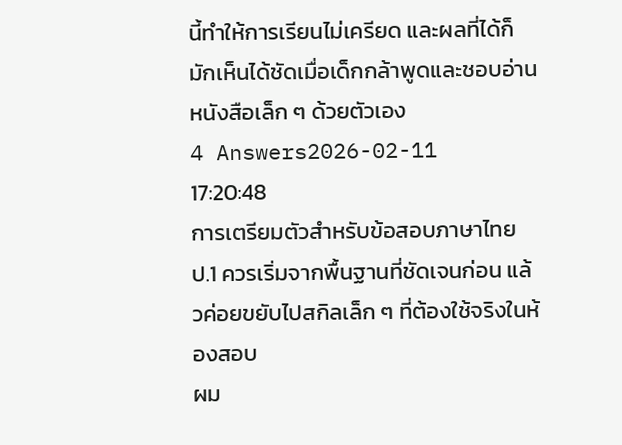นี้ทำให้การเรียนไม่เครียด และผลที่ได้ก็มักเห็นได้ชัดเมื่อเด็กกล้าพูดและชอบอ่านหนังสือเล็ก ๆ ด้วยตัวเอง
4 Answers2026-02-11 17:20:48
การเตรียมตัวสำหรับข้อสอบภาษาไทย ป.1 ควรเริ่มจากพื้นฐานที่ชัดเจนก่อน แล้วค่อยขยับไปสกิลเล็ก ๆ ที่ต้องใช้จริงในห้องสอบ
ผม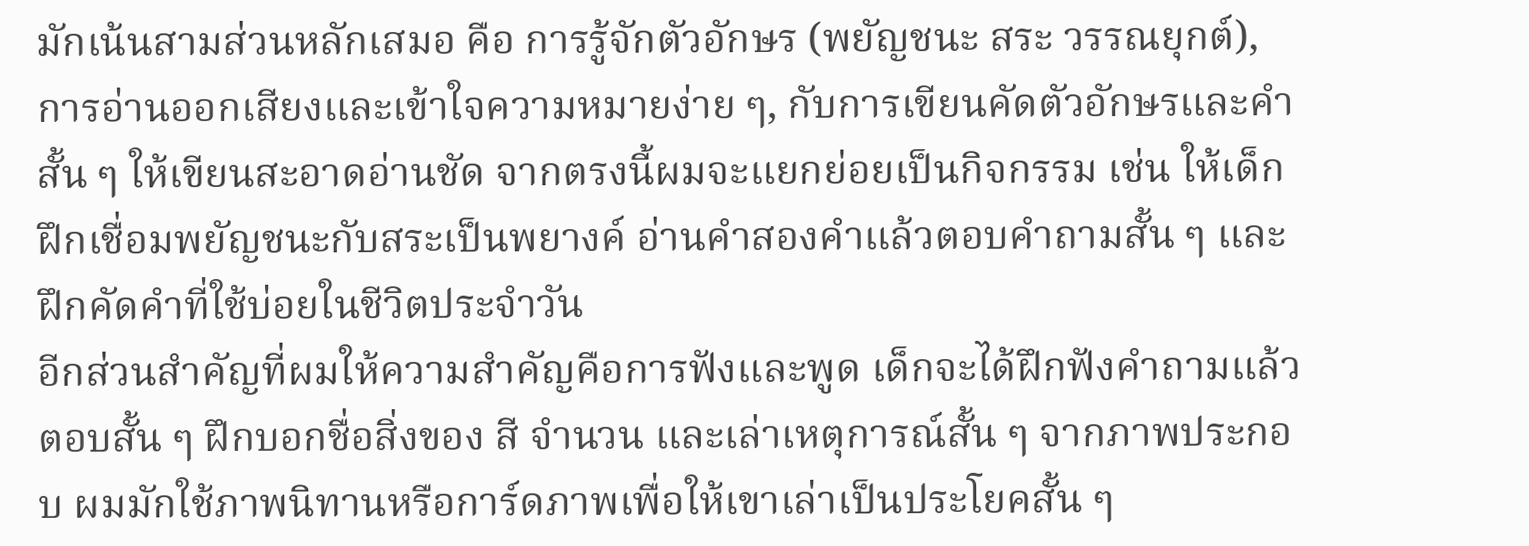มักเน้นสามส่วนหลักเสมอ คือ การรู้จักตัวอักษร (พยัญชนะ สระ วรรณยุกต์), การอ่านออกเสียงและเข้าใจความหมายง่าย ๆ, กับการเขียนคัดตัวอักษรและคำสั้น ๆ ให้เขียนสะอาดอ่านชัด จากตรงนี้ผมจะแยกย่อยเป็นกิจกรรม เช่น ให้เด็กฝึกเชื่อมพยัญชนะกับสระเป็นพยางค์ อ่านคำสองคำแล้วตอบคำถามสั้น ๆ และฝึกคัดคำที่ใช้บ่อยในชีวิตประจำวัน
อีกส่วนสำคัญที่ผมให้ความสำคัญคือการฟังและพูด เด็กจะได้ฝึกฟังคำถามแล้วตอบสั้น ๆ ฝึกบอกชื่อสิ่งของ สี จำนวน และเล่าเหตุการณ์สั้น ๆ จากภาพประกอบ ผมมักใช้ภาพนิทานหรือการ์ดภาพเพื่อให้เขาเล่าเป็นประโยคสั้น ๆ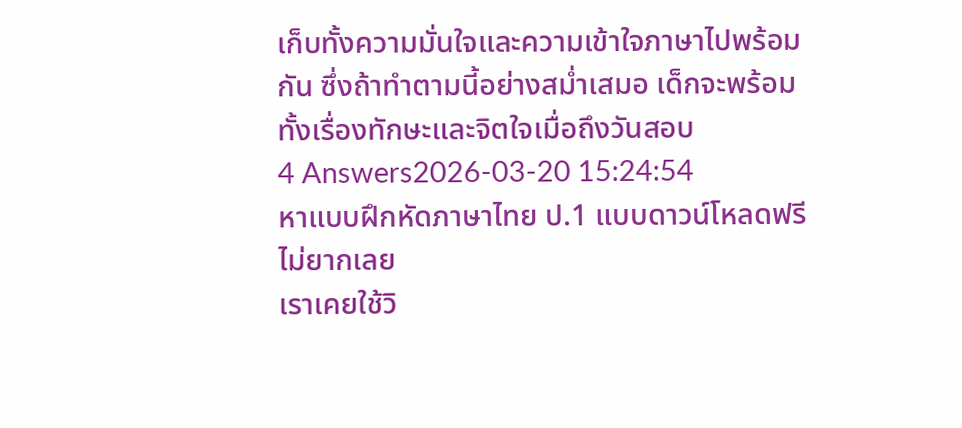เก็บทั้งความมั่นใจและความเข้าใจภาษาไปพร้อมกัน ซึ่งถ้าทำตามนี้อย่างสม่ำเสมอ เด็กจะพร้อมทั้งเรื่องทักษะและจิตใจเมื่อถึงวันสอบ
4 Answers2026-03-20 15:24:54
หาแบบฝึกหัดภาษาไทย ป.1 แบบดาวน์โหลดฟรีไม่ยากเลย
เราเคยใช้วิ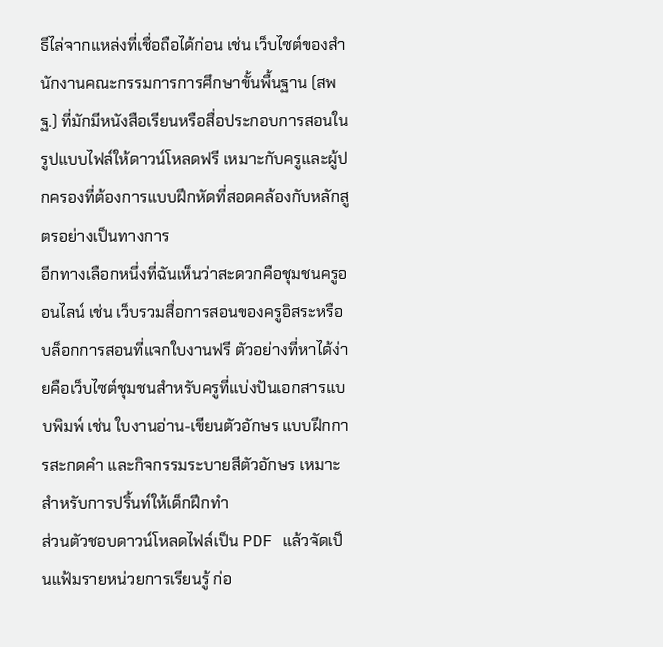ธีไล่จากแหล่งที่เชื่อถือได้ก่อน เช่น เว็บไซต์ของสำนักงานคณะกรรมการการศึกษาขั้นพื้นฐาน (สพฐ.) ที่มักมีหนังสือเรียนหรือสื่อประกอบการสอนในรูปแบบไฟล์ให้ดาวน์โหลดฟรี เหมาะกับครูและผู้ปกครองที่ต้องการแบบฝึกหัดที่สอดคล้องกับหลักสูตรอย่างเป็นทางการ
อีกทางเลือกหนึ่งที่ฉันเห็นว่าสะดวกคือชุมชนครูออนไลน์ เช่น เว็บรวมสื่อการสอนของครูอิสระหรือบล็อกการสอนที่แจกใบงานฟรี ตัวอย่างที่หาได้ง่ายคือเว็บไซต์ชุมชนสำหรับครูที่แบ่งปันเอกสารแบบพิมพ์ เช่น ใบงานอ่าน-เขียนตัวอักษร แบบฝึกการสะกดคำ และกิจกรรมระบายสีตัวอักษร เหมาะสำหรับการปริ้นท์ให้เด็กฝึกทำ
ส่วนตัวชอบดาวน์โหลดไฟล์เป็น PDF แล้วจัดเป็นแฟ้มรายหน่วยการเรียนรู้ ก่อ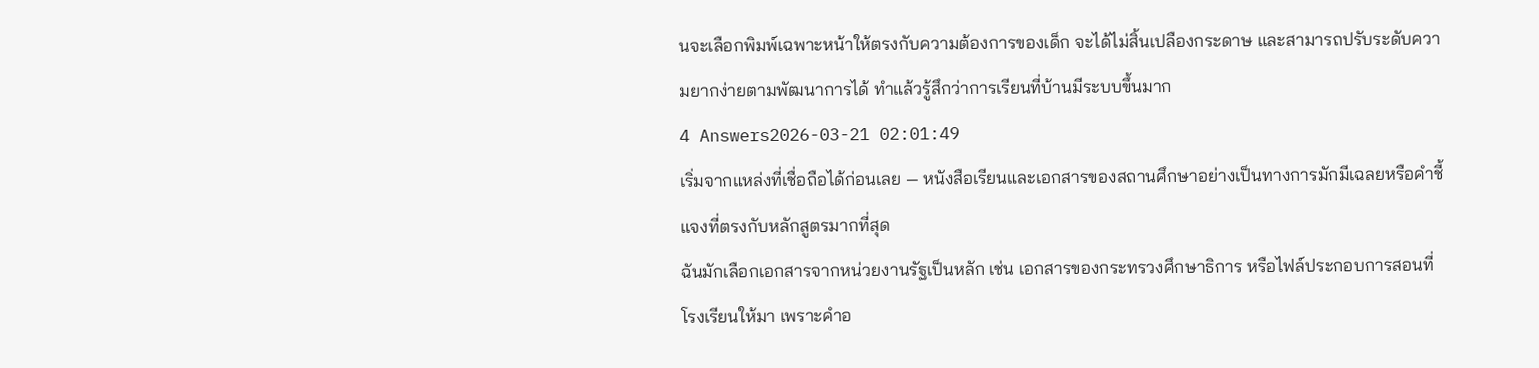นจะเลือกพิมพ์เฉพาะหน้าให้ตรงกับความต้องการของเด็ก จะได้ไม่สิ้นเปลืองกระดาษ และสามารถปรับระดับความยากง่ายตามพัฒนาการได้ ทำแล้วรู้สึกว่าการเรียนที่บ้านมีระบบขึ้นมาก
4 Answers2026-03-21 02:01:49
เริ่มจากแหล่งที่เชื่อถือได้ก่อนเลย — หนังสือเรียนและเอกสารของสถานศึกษาอย่างเป็นทางการมักมีเฉลยหรือคำชี้แจงที่ตรงกับหลักสูตรมากที่สุด
ฉันมักเลือกเอกสารจากหน่วยงานรัฐเป็นหลัก เช่น เอกสารของกระทรวงศึกษาธิการ หรือไฟล์ประกอบการสอนที่โรงเรียนให้มา เพราะคำอ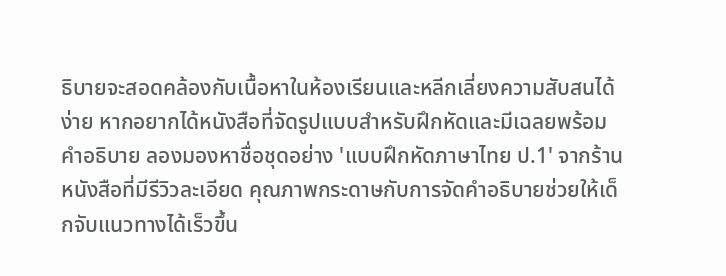ธิบายจะสอดคล้องกับเนื้อหาในห้องเรียนและหลีกเลี่ยงความสับสนได้ง่าย หากอยากได้หนังสือที่จัดรูปแบบสำหรับฝึกหัดและมีเฉลยพร้อมคำอธิบาย ลองมองหาชื่อชุดอย่าง 'แบบฝึกหัดภาษาไทย ป.1' จากร้านหนังสือที่มีรีวิวละเอียด คุณภาพกระดาษกับการจัดคำอธิบายช่วยให้เด็กจับแนวทางได้เร็วขึ้น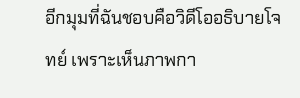อีกมุมที่ฉันชอบคือวิดีโออธิบายโจทย์ เพราะเห็นภาพกา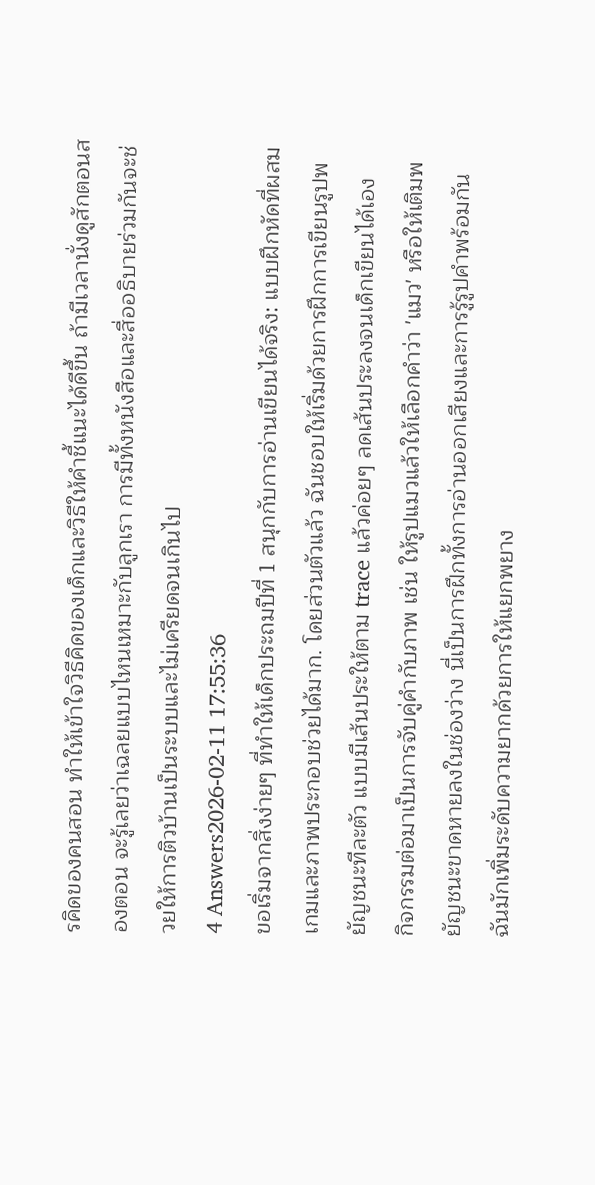รคิดของคนสอน ทำให้เข้าใจวิธีคิดของเด็กและวิธีให้คำชี้แนะได้ดีขึ้น ถ้ามีเวลานั่งดูสักตอนสองตอน จะรู้เลยว่าเฉลยแบบไหนเหมาะกับลูกเรา การมีทั้งหนังสือและสื่ออธิบายร่วมกันจะช่วยให้การติวบ้านเป็นระบบและไม่เครียดจนเกินไป
4 Answers2026-02-11 17:55:36
ขอเริ่มจากสิ่งง่ายๆ ที่ทำให้เด็กประถมปีที่ 1 สนุกกับการอ่านเขียนได้จริง: แบบฝึกหัดที่ผสมเกมและภาพประกอบช่วยได้มาก. โดยส่วนตัวแล้ว ฉันชอบให้เริ่มด้วยการฝึกการเขียนรูปพยัญชนะทีละตัว แบบมีเส้นประให้ตาม trace แล้วค่อยๆ ลดเส้นประลงจนเด็กเขียนได้เอง
กิจกรรมต่อมาเป็นการจับคู่คำกับภาพ เช่น ให้รูปแมวแล้วให้เลือกคำว่า 'แมว' หรือให้เติมพยัญชนะขาดหายลงในช่องว่าง นี่เป็นการฝึกทั้งการอ่านออกเสียงและการรู้รูปคำพร้อมกัน ฉันมักเพิ่มระดับความยากด้วยการให้แยกพยาง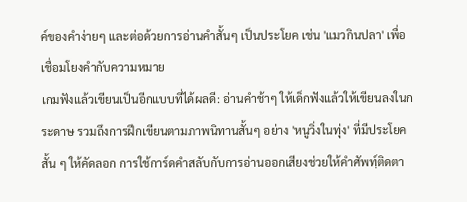ค์ของคำง่ายๆ และต่อด้วยการอ่านคำสั้นๆ เป็นประโยค เช่น 'แมวกินปลา' เพื่อเชื่อมโยงคำกับความหมาย
เกมฟังแล้วเขียนเป็นอีกแบบที่ได้ผลดี: อ่านคำช้าๆ ให้เด็กฟังแล้วให้เขียนลงในกระดาษ รวมถึงการฝึกเขียนตามภาพนิทานสั้นๆ อย่าง 'หนูวิ่งในทุ่ง' ที่มีประโยคสั้น ๆ ให้คัดลอก การใช้การ์ดคำสลับกับการอ่านออกเสียงช่วยให้คำศัพทฺ์ติดตา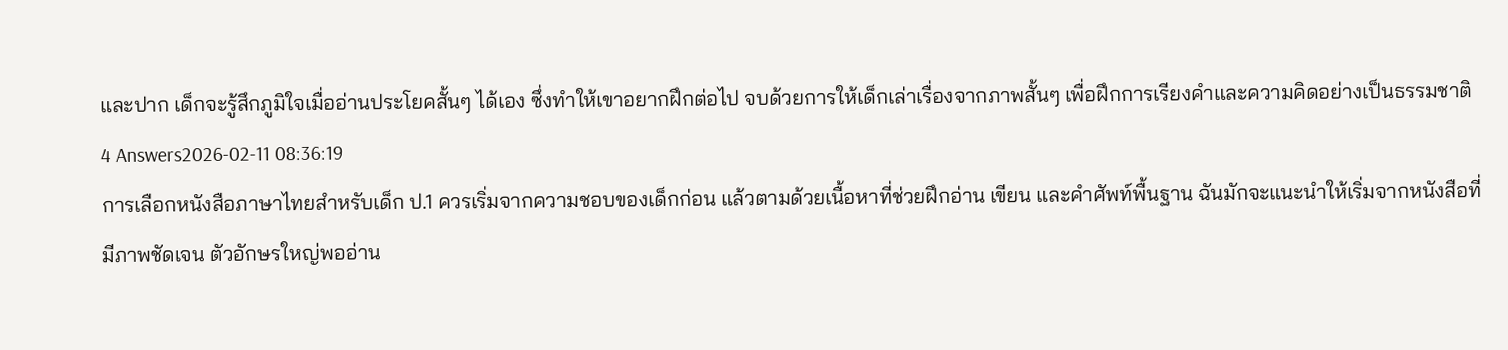และปาก เด็กจะรู้สึกภูมิใจเมื่ออ่านประโยคสั้นๆ ได้เอง ซึ่งทำให้เขาอยากฝึกต่อไป จบด้วยการให้เด็กเล่าเรื่องจากภาพสั้นๆ เพื่อฝึกการเรียงคำและความคิดอย่างเป็นธรรมชาติ
4 Answers2026-02-11 08:36:19
การเลือกหนังสือภาษาไทยสำหรับเด็ก ป.1 ควรเริ่มจากความชอบของเด็กก่อน แล้วตามด้วยเนื้อหาที่ช่วยฝึกอ่าน เขียน และคำศัพท์พื้นฐาน ฉันมักจะแนะนำให้เริ่มจากหนังสือที่มีภาพชัดเจน ตัวอักษรใหญ่พออ่าน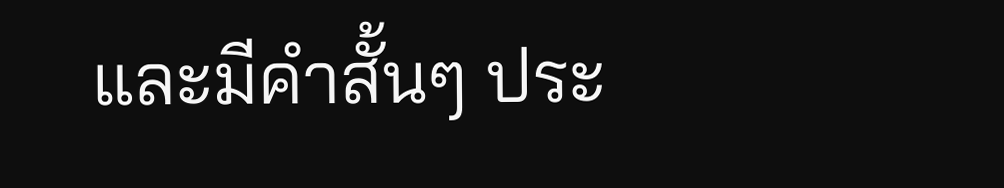และมีคำสั้นๆ ประ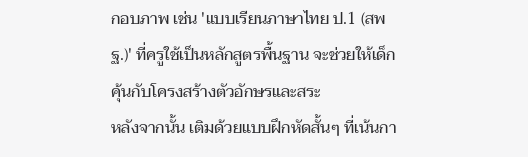กอบภาพ เช่น 'แบบเรียนภาษาไทย ป.1 (สพฐ.)' ที่ครูใช้เป็นหลักสูตรพื้นฐาน จะช่วยให้เด็กคุ้นกับโครงสร้างตัวอักษรและสระ
หลังจากนั้น เติมด้วยแบบฝึกหัดสั้นๆ ที่เน้นกา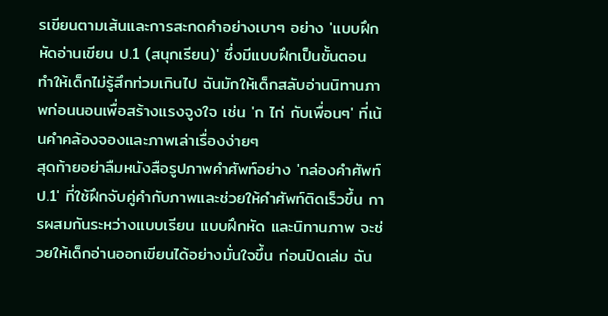รเขียนตามเส้นและการสะกดคำอย่างเบาๆ อย่าง 'แบบฝึกหัดอ่านเขียน ป.1 (สนุกเรียน)' ซึ่งมีแบบฝึกเป็นขั้นตอน ทำให้เด็กไม่รู้สึกท่วมเกินไป ฉันมักให้เด็กสลับอ่านนิทานภาพก่อนนอนเพื่อสร้างแรงจูงใจ เช่น 'ก ไก่ กับเพื่อนๆ' ที่เน้นคำคล้องจองและภาพเล่าเรื่องง่ายๆ
สุดท้ายอย่าลืมหนังสือรูปภาพคำศัพท์อย่าง 'กล่องคำศัพท์ ป.1' ที่ใช้ฝึกจับคู่คำกับภาพและช่วยให้คำศัพท์ติดเร็วขึ้น การผสมกันระหว่างแบบเรียน แบบฝึกหัด และนิทานภาพ จะช่วยให้เด็กอ่านออกเขียนได้อย่างมั่นใจขึ้น ก่อนปิดเล่ม ฉัน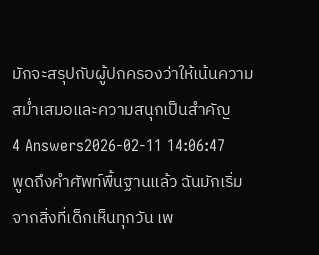มักจะสรุปกับผู้ปกครองว่าให้เน้นความสม่ำเสมอและความสนุกเป็นสำคัญ
4 Answers2026-02-11 14:06:47
พูดถึงคำศัพท์พื้นฐานแล้ว ฉันมักเริ่มจากสิ่งที่เด็กเห็นทุกวัน เพ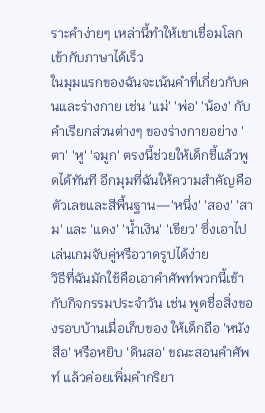ราะคำง่ายๆ เหล่านี้ทำให้เขาเชื่อมโลกเข้ากับภาษาได้เร็ว
ในมุมแรกของฉันจะเน้นคำที่เกี่ยวกับคนและร่างกาย เช่น 'แม่' 'พ่อ' 'น้อง' กับคำเรียกส่วนต่างๆ ของร่างกายอย่าง 'ตา' 'หู' 'จมูก' ตรงนี้ช่วยให้เด็กชี้แล้วพูดได้ทันที อีกมุมที่ฉันให้ความสำคัญคือตัวเลขและสีพื้นฐาน—'หนึ่ง' 'สอง' 'สาม' และ 'แดง' 'น้ำเงิน' 'เขียว' ซึ่งเอาไปเล่นเกมจับคู่หรือวาดรูปได้ง่าย
วิธีที่ฉันมักใช้คือเอาคำศัพท์พวกนี้เข้ากับกิจกรรมประจำวัน เช่น พูดชื่อสิ่งของรอบบ้านเมื่อเก็บของ ให้เด็กถือ 'หนังสือ' หรือหยิบ 'ดินสอ' ขณะสอนคำศัพท์ แล้วค่อยเพิ่มคำกริยา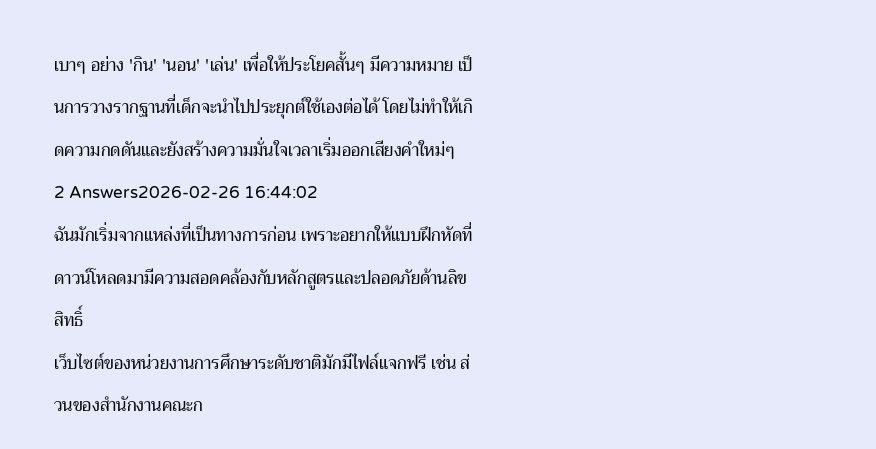เบาๆ อย่าง 'กิน' 'นอน' 'เล่น' เพื่อให้ประโยคสั้นๆ มีความหมาย เป็นการวางรากฐานที่เด็กจะนำไปประยุกต์ใช้เองต่อได้ โดยไม่ทำให้เกิดความกดดันและยังสร้างความมั่นใจเวลาเริ่มออกเสียงคำใหม่ๆ
2 Answers2026-02-26 16:44:02
ฉันมักเริ่มจากแหล่งที่เป็นทางการก่อน เพราะอยากให้แบบฝึกหัดที่ดาวน์โหลดมามีความสอดคล้องกับหลักสูตรและปลอดภัยด้านลิขสิทธิ์
เว็บไซต์ของหน่วยงานการศึกษาระดับชาติมักมีไฟล์แจกฟรี เช่น ส่วนของสำนักงานคณะก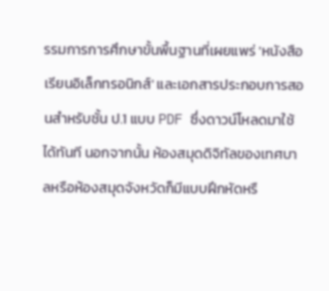รรมการการศึกษาขั้นพื้นฐานที่เผยแพร่ 'หนังสือเรียนอิเล็กทรอนิกส์' และเอกสารประกอบการสอนสำหรับชั้น ป.1 แบบ PDF ซึ่งดาวน์โหลดมาใช้ได้ทันที นอกจากนั้น ห้องสมุดดิจิทัลของเทศบาลหรือห้องสมุดจังหวัดก็มีแบบฝึกหัดหรื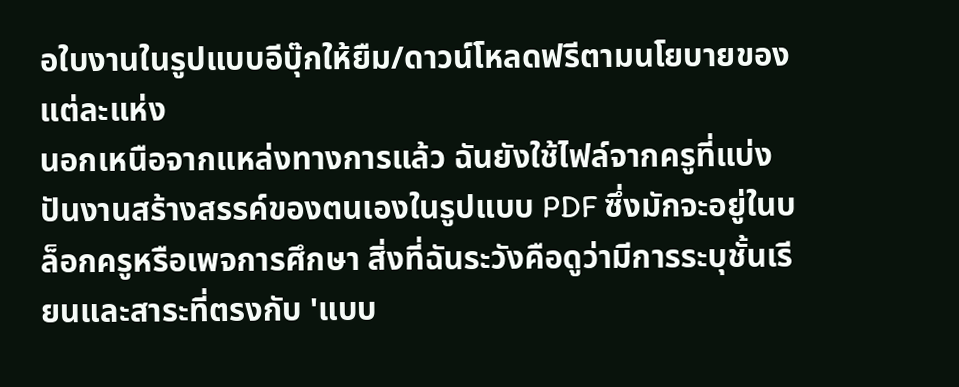อใบงานในรูปแบบอีบุ๊กให้ยืม/ดาวน์โหลดฟรีตามนโยบายของแต่ละแห่ง
นอกเหนือจากแหล่งทางการแล้ว ฉันยังใช้ไฟล์จากครูที่แบ่งปันงานสร้างสรรค์ของตนเองในรูปแบบ PDF ซึ่งมักจะอยู่ในบล็อกครูหรือเพจการศึกษา สิ่งที่ฉันระวังคือดูว่ามีการระบุชั้นเรียนและสาระที่ตรงกับ 'แบบ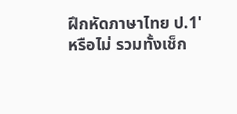ฝึกหัดภาษาไทย ป.1' หรือไม่ รวมทั้งเช็ก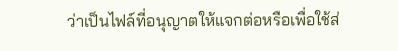ว่าเป็นไฟล์ที่อนุญาตให้แจกต่อหรือเพื่อใช้ส่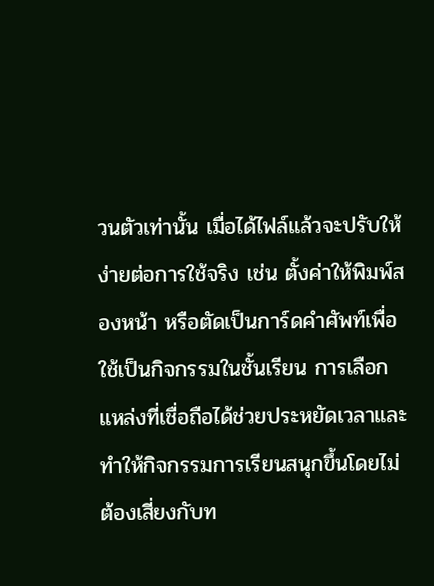วนตัวเท่านั้น เมื่อได้ไฟล์แล้วจะปรับให้ง่ายต่อการใช้จริง เช่น ตั้งค่าให้พิมพ์สองหน้า หรือตัดเป็นการ์ดคำศัพท์เพื่อใช้เป็นกิจกรรมในชั้นเรียน การเลือกแหล่งที่เชื่อถือได้ช่วยประหยัดเวลาและทำให้กิจกรรมการเรียนสนุกขึ้นโดยไม่ต้องเสี่ยงกับท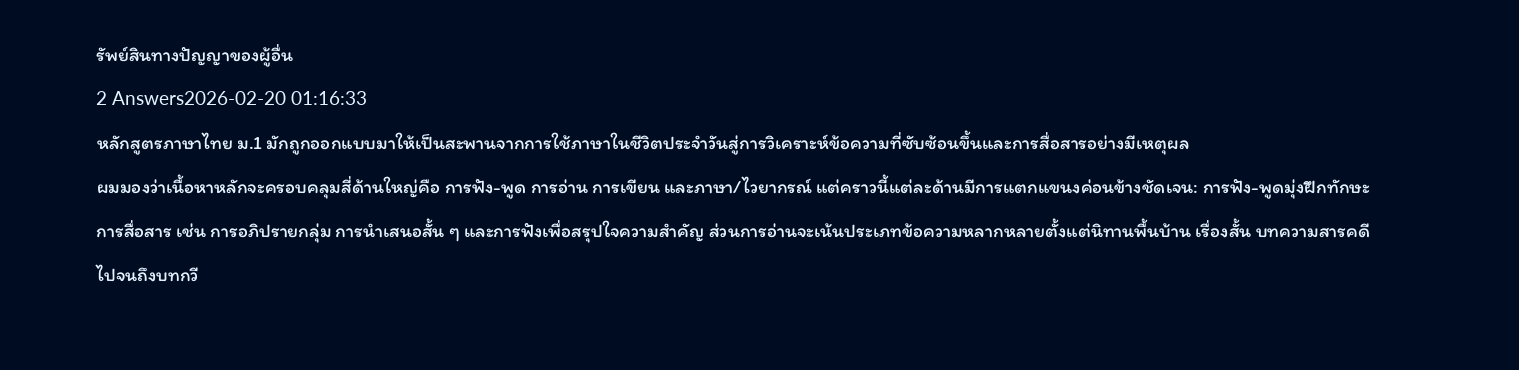รัพย์สินทางปัญญาของผู้อื่น
2 Answers2026-02-20 01:16:33
หลักสูตรภาษาไทย ม.1 มักถูกออกแบบมาให้เป็นสะพานจากการใช้ภาษาในชีวิตประจำวันสู่การวิเคราะห์ข้อความที่ซับซ้อนขึ้นและการสื่อสารอย่างมีเหตุผล
ผมมองว่าเนื้อหาหลักจะครอบคลุมสี่ด้านใหญ่คือ การฟัง-พูด การอ่าน การเขียน และภาษา/ไวยากรณ์ แต่คราวนี้แต่ละด้านมีการแตกแขนงค่อนข้างชัดเจน: การฟัง-พูดมุ่งฝึกทักษะการสื่อสาร เช่น การอภิปรายกลุ่ม การนำเสนอสั้น ๆ และการฟังเพื่อสรุปใจความสำคัญ ส่วนการอ่านจะเน้นประเภทข้อความหลากหลายตั้งแต่นิทานพื้นบ้าน เรื่องสั้น บทความสารคดี ไปจนถึงบทกวี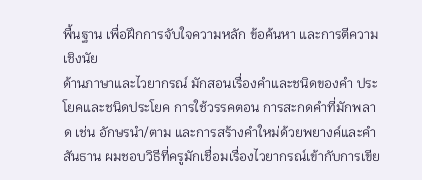พื้นฐาน เพื่อฝึกการจับใจความหลัก ข้อค้นหา และการตีความเชิงนัย
ด้านภาษาและไวยากรณ์ มักสอนเรื่องคำและชนิดของคำ ประโยคและชนิดประโยค การใช้วรรคตอน การสะกดคำที่มักพลาด เช่น อักษรนำ/ตาม และการสร้างคำใหม่ด้วยพยางค์และคำสันธาน ผมชอบวิธีที่ครูมักเชื่อมเรื่องไวยากรณ์เข้ากับการเขีย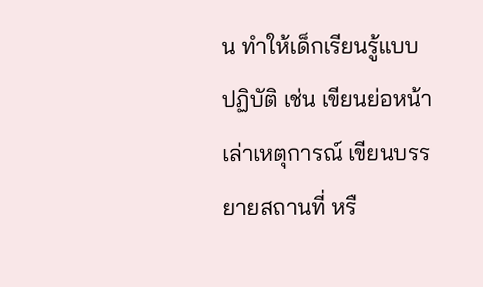น ทำให้เด็กเรียนรู้แบบปฏิบัติ เช่น เขียนย่อหน้าเล่าเหตุการณ์ เขียนบรรยายสถานที่ หรื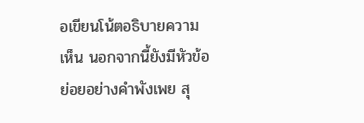อเขียนโน้ตอธิบายความเห็น นอกจากนี้ยังมีหัวข้อย่อยอย่างคำพังเพย สุ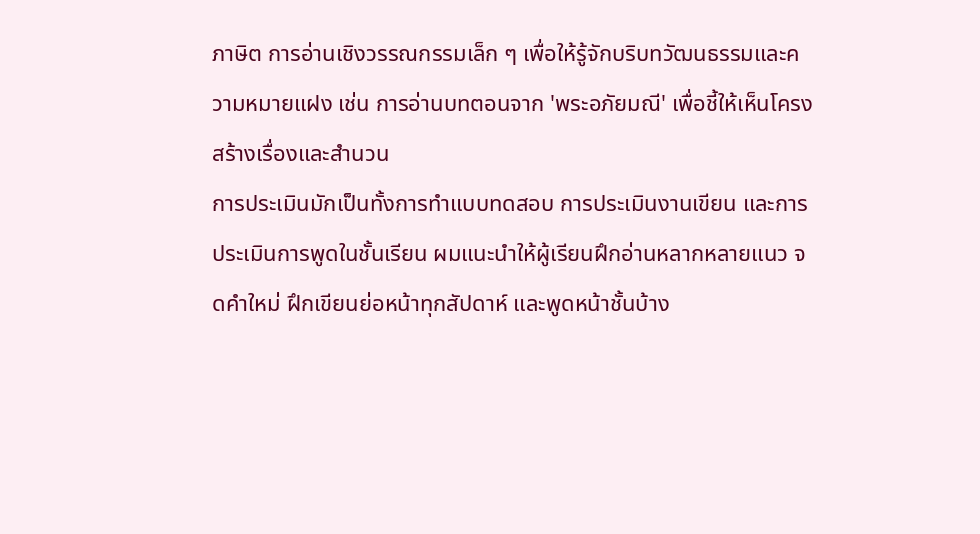ภาษิต การอ่านเชิงวรรณกรรมเล็ก ๆ เพื่อให้รู้จักบริบทวัฒนธรรมและความหมายแฝง เช่น การอ่านบทตอนจาก 'พระอภัยมณี' เพื่อชี้ให้เห็นโครงสร้างเรื่องและสำนวน
การประเมินมักเป็นทั้งการทำแบบทดสอบ การประเมินงานเขียน และการประเมินการพูดในชั้นเรียน ผมแนะนำให้ผู้เรียนฝึกอ่านหลากหลายแนว จดคำใหม่ ฝึกเขียนย่อหน้าทุกสัปดาห์ และพูดหน้าชั้นบ้าง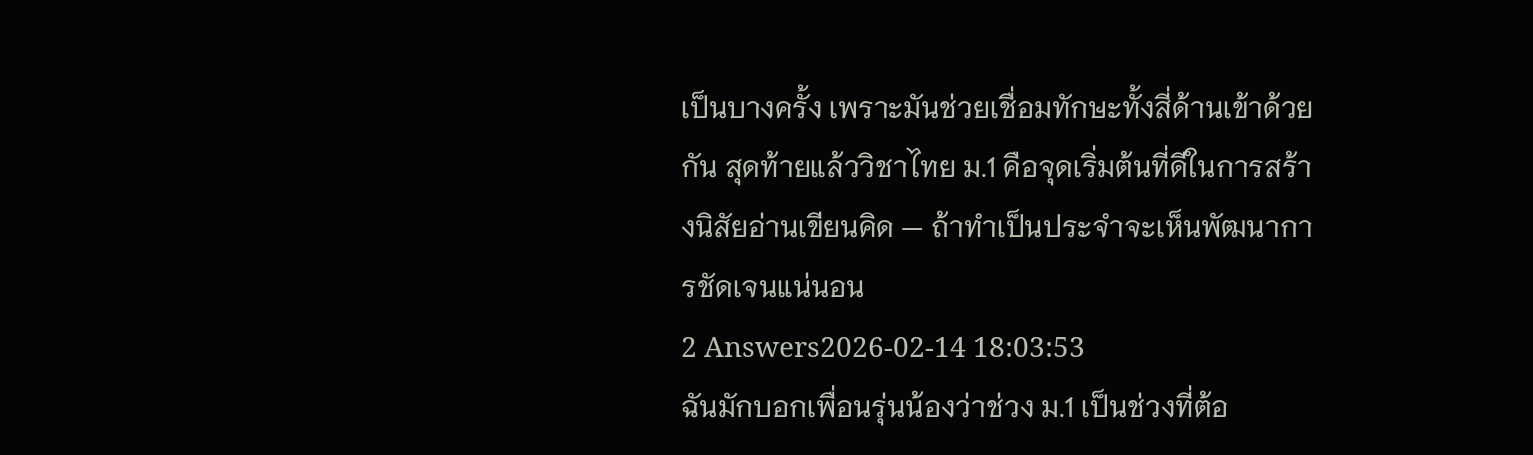เป็นบางครั้ง เพราะมันช่วยเชื่อมทักษะทั้งสี่ด้านเข้าด้วยกัน สุดท้ายแล้ววิชาไทย ม.1 คือจุดเริ่มต้นที่ดีในการสร้างนิสัยอ่านเขียนคิด — ถ้าทำเป็นประจำจะเห็นพัฒนาการชัดเจนแน่นอน
2 Answers2026-02-14 18:03:53
ฉันมักบอกเพื่อนรุ่นน้องว่าช่วง ม.1 เป็นช่วงที่ต้อ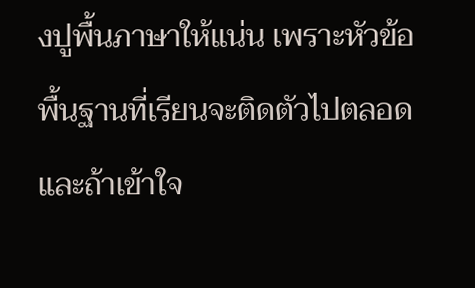งปูพื้นภาษาให้แน่น เพราะหัวข้อพื้นฐานที่เรียนจะติดตัวไปตลอด และถ้าเข้าใจ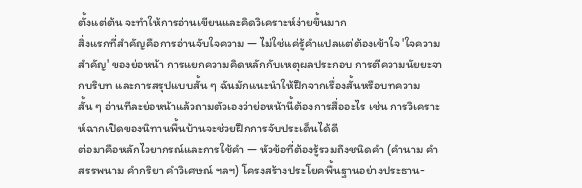ตั้งแต่ต้น จะทำให้การอ่านเขียนและคิดวิเคราะห์ง่ายขึ้นมาก
สิ่งแรกที่สำคัญคือการอ่านจับใจความ — ไม่ใช่แค่รู้คำแปลแต่ต้องเข้าใจ 'ใจความสำคัญ' ของย่อหน้า การแยกความคิดหลักกับเหตุผลประกอบ การตีความนัยยะจากบริบท และการสรุปแบบสั้น ๆ ฉันมักแนะนำให้ฝึกจากเรื่องสั้นหรือบทความสั้น ๆ อ่านทีละย่อหน้าแล้วถามตัวเองว่าย่อหน้านี้ต้องการสื่ออะไร เช่น การวิเคราะห์ฉากเปิดของนิทานพื้นบ้านจะช่วยฝึกการจับประเด็นได้ดี
ต่อมาคือหลักไวยากรณ์และการใช้คำ — หัวข้อที่ต้องรู้รวมถึงชนิดคำ (คำนาม คำสรรพนาม คำกริยา คำวิเศษณ์ ฯลฯ) โครงสร้างประโยคพื้นฐานอย่างประธาน-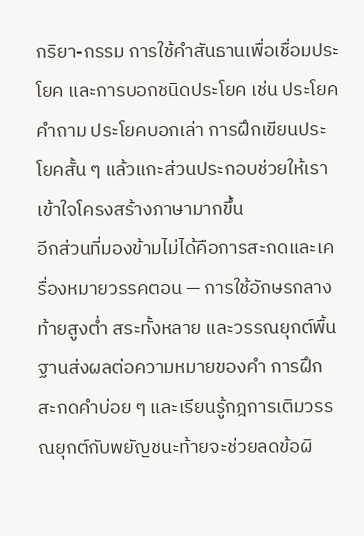กริยา-กรรม การใช้คำสันธานเพื่อเชื่อมประโยค และการบอกชนิดประโยค เช่น ประโยคคำถาม ประโยคบอกเล่า การฝึกเขียนประโยคสั้น ๆ แล้วแกะส่วนประกอบช่วยให้เราเข้าใจโครงสร้างภาษามากขึ้น
อีกส่วนที่มองข้ามไม่ได้คือการสะกดและเครื่องหมายวรรคตอน — การใช้อักษรกลางท้ายสูงต่ำ สระทั้งหลาย และวรรณยุกต์พื้นฐานส่งผลต่อความหมายของคำ การฝึกสะกดคำบ่อย ๆ และเรียนรู้กฎการเติมวรรณยุกต์กับพยัญชนะท้ายจะช่วยลดข้อผิ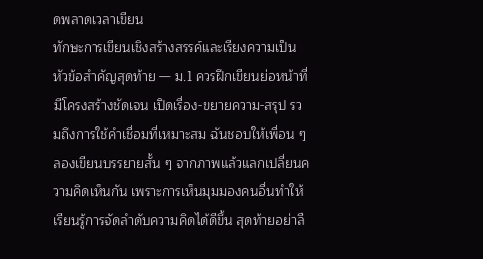ดพลาดเวลาเขียน
ทักษะการเขียนเชิงสร้างสรรค์และเรียงความเป็นหัวข้อสำคัญสุดท้าย — ม.1 ควรฝึกเขียนย่อหน้าที่มีโครงสร้างชัดเจน เปิดเรื่อง-ขยายความ-สรุป รวมถึงการใช้คำเชื่อมที่เหมาะสม ฉันชอบให้เพื่อน ๆ ลองเขียนบรรยายสั้น ๆ จากภาพแล้วแลกเปลี่ยนความคิดเห็นกัน เพราะการเห็นมุมมองคนอื่นทำให้เรียนรู้การจัดลำดับความคิดได้ดีขึ้น สุดท้ายอย่าลื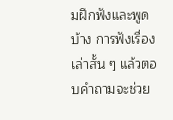มฝึกฟังและพูดบ้าง การฟังเรื่องเล่าสั้น ๆ แล้วตอบคำถามจะช่วย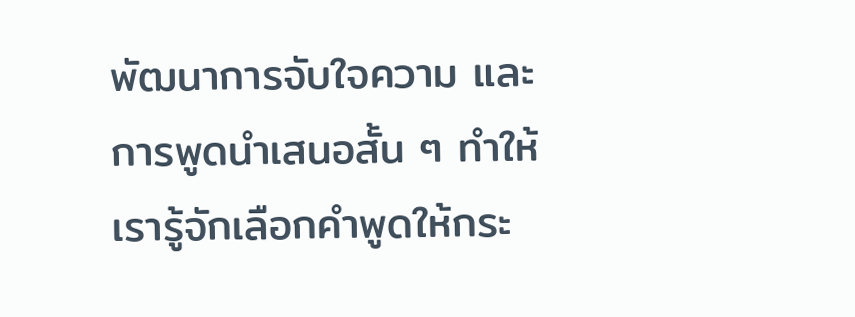พัฒนาการจับใจความ และการพูดนำเสนอสั้น ๆ ทำให้เรารู้จักเลือกคำพูดให้กระ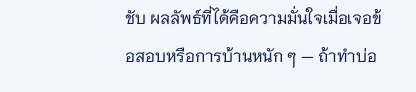ชับ ผลลัพธ์ที่ได้คือความมั่นใจเมื่อเจอข้อสอบหรือการบ้านหนัก ๆ — ถ้าทำบ่อ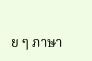ย ๆ ภาษา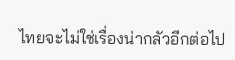ไทยจะไม่ใช่เรื่องน่ากลัวอีกต่อไป